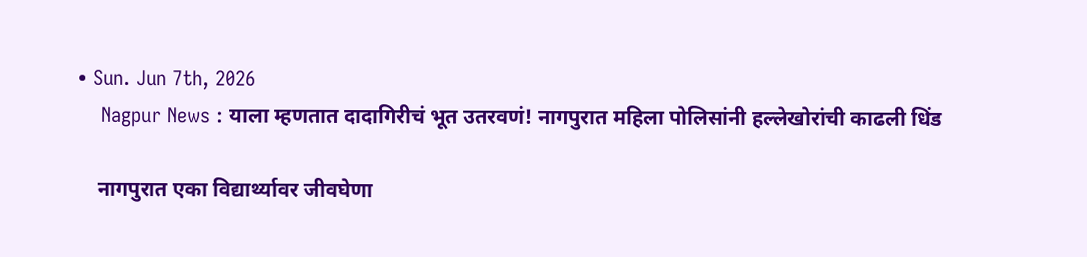• Sun. Jun 7th, 2026
    Nagpur News : याला म्हणतात दादागिरीचं भूत उतरवणं! नागपुरात महिला पोलिसांनी हल्लेखोरांची काढली धिंड

    नागपुरात एका विद्यार्थ्यावर जीवघेणा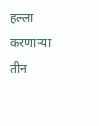हल्ला करणाऱ्या तीन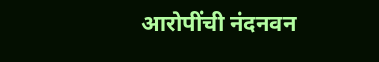आरोपींची नंदनवन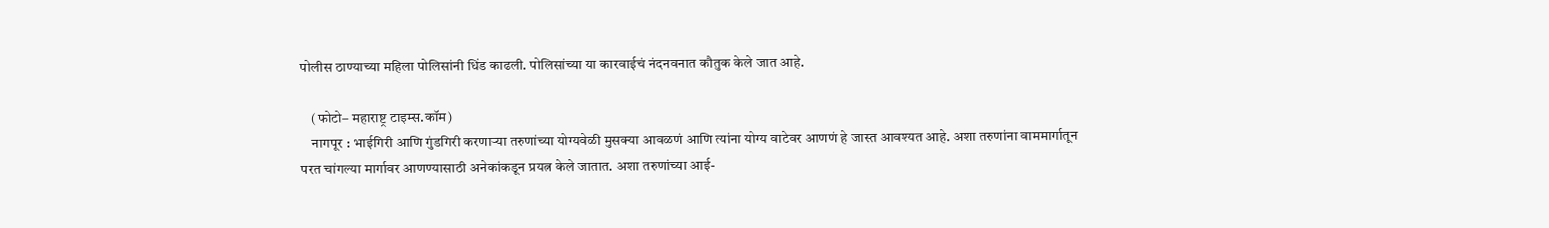पोलीस ठाण्याच्या महिला पोलिसांनी धिंड काढली. पोलिसांच्या या कारवाईचं नंदनवनात कौतुक केले जात आहे.

    (फोटो– महाराष्ट्र टाइम्स.कॉम)
    नागपूर : भाईगिरी आणि गुंडगिरी करणाऱ्या तरुणांच्या योग्यवेळी मुसक्या आवळणं आणि त्यांना योग्य वाटेवर आणणं हे जास्त आवश्यत आहे. अशा तरुणांना वाममार्गातून परत चांगल्या मार्गावर आणण्यासाठी अनेकांकडून प्रयत्न केले जातात. अशा तरुणांच्या आई-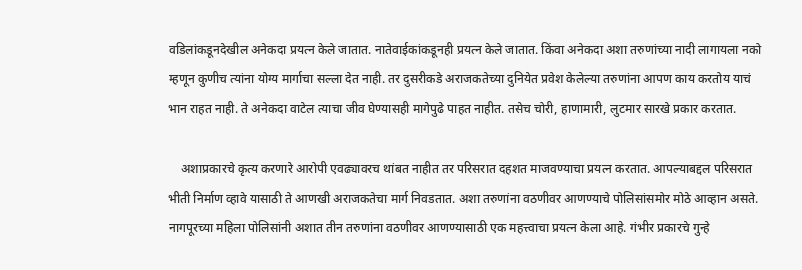वडिलांकडूनदेखील अनेकदा प्रयत्न केले जातात. नातेवाईकांकडूनही प्रयत्न केले जातात. किंवा अनेकदा अशा तरुणांच्या नादी लागायला नको म्हणून कुणीच त्यांना योग्य मार्गाचा सल्ला देत नाही. तर दुसरीकडे अराजकतेच्या दुनियेत प्रवेश केलेल्या तरुणांना आपण काय करतोय याचं भान राहत नाही. ते अनेकदा वाटेल त्याचा जीव घेण्यासही मागेपुढे पाहत नाहीत. तसेच चोरी, हाणामारी, लुटमार सारखे प्रकार करतात.

    अशाप्रकारचे कृत्य करणारे आरोपी एवढ्यावरच थांबत नाहीत तर परिसरात दहशत माजवण्याचा प्रयत्न करतात. आपल्याबद्दल परिसरात भीती निर्माण व्हावे यासाठी ते आणखी अराजकतेचा मार्ग निवडतात. अशा तरुणांना वठणीवर आणण्याचे पोलिसांसमोर मोठे आव्हान असते. नागपूरच्या महिला पोलिसांनी अशात तीन तरुणांना वठणीवर आणण्यासाठी एक महत्त्वाचा प्रयत्न केला आहे. गंभीर प्रकारचे गुन्हे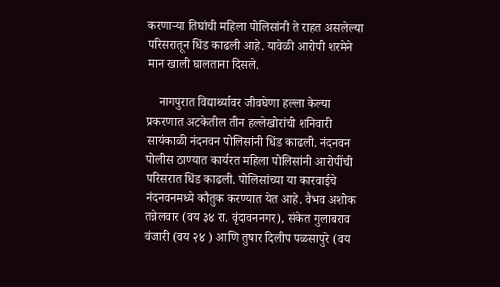करणाऱ्या तिघांची महिला पोलिसांनी ते राहत असलेल्या परिसरातून धिंड काढली आहे. यावेळी आरोपी शरमेने मान खाली घालताना दिसले.

    नागपुरात विद्यार्थ्यावर जीवघेणा हल्ला केल्या प्रकरणात अटकेतील तीन हल्लेखोरांची शनिवारी सायंकाळी नंदनवन पोलिसांनी धिंड काढली. नंदनवन पोलीस ठाण्यात कार्यरत महिला पोलिसांनी आरोपींची परिसरात धिंड काढली. पोलिसांच्या या कारवाईचे नंदनवनमध्ये कौतुक करण्यात येत आहे. वैभव अशोक तन्नेलवार (वय ३४ रा. वृंदावननगर), संकेत गुलाबराव वंजारी (वय २४ ) आणि तुषार दिलीप पळसापुरे (वय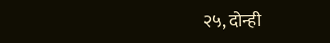२५, दोन्ही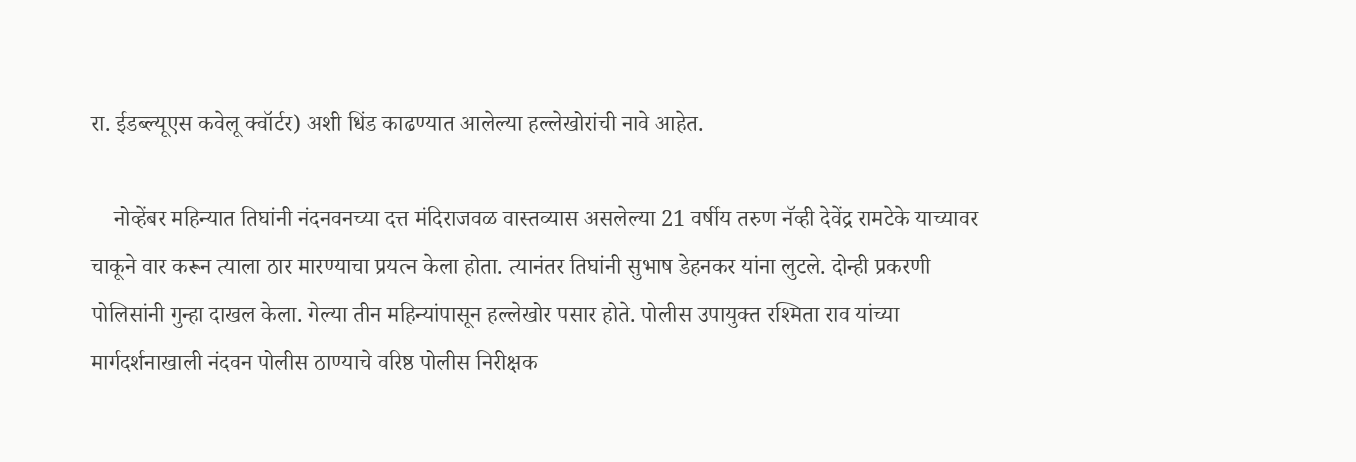रा. ईडब्ल्यूएस कवेलू क्वॉर्टर) अशी धिंड काढण्यात आलेल्या हल्लेखोरांची नावे आहेत.

    नोव्हेंबर महिन्यात तिघांनी नंदनवनच्या दत्त मंदिराजवळ वास्तव्यास असलेल्या 21 वर्षीय तरुण नॅव्ही देवेंद्र रामटेके याच्यावर चाकूने वार करून त्याला ठार मारण्याचा प्रयत्न केला होता. त्यानंतर तिघांनी सुभाष डेहनकर यांना लुटले. दोन्ही प्रकरणी पोलिसांनी गुन्हा दाखल केला. गेल्या तीन महिन्यांपासून हल्लेखोर पसार होते. पोलीस उपायुक्त रश्मिता राव यांच्या मार्गदर्शनाखाली नंदवन पोलीस ठाण्याचे वरिष्ठ पोलीस निरीक्षक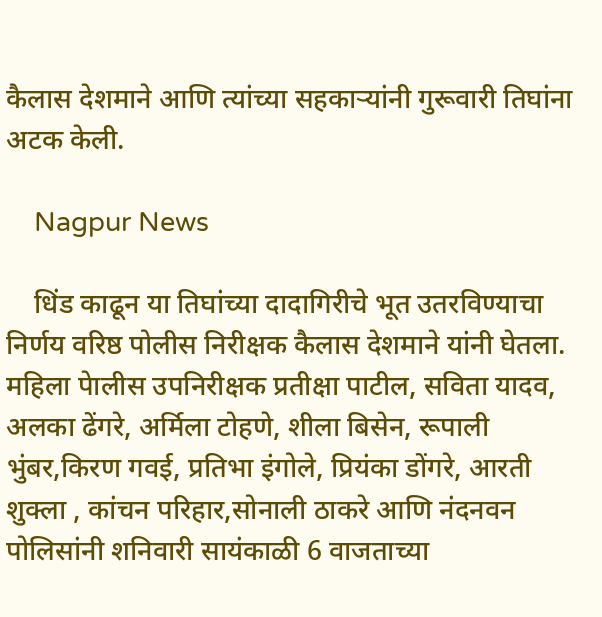कैलास देशमाने आणि त्यांच्या सहकाऱ्यांनी गुरूवारी तिघांना अटक केली.

    Nagpur News

    धिंड काढून या तिघांच्या दादागिरीचे भूत उतरविण्याचा निर्णय वरिष्ठ पोलीस निरीक्षक कैलास देशमाने यांनी घेतला. महिला पेालीस उपनिरीक्षक प्रतीक्षा पाटील, सविता यादव, अलका ढेंगरे, अर्मिला टोहणे, शीला बिसेन, रूपाली भुंबर,किरण गवई, प्रतिभा इंगोले, प्रियंका डोंगरे, आरती शुक्ला , कांचन परिहार,सोनाली ठाकरे आणि नंदनवन पोलिसांनी शनिवारी सायंकाळी 6 वाजताच्या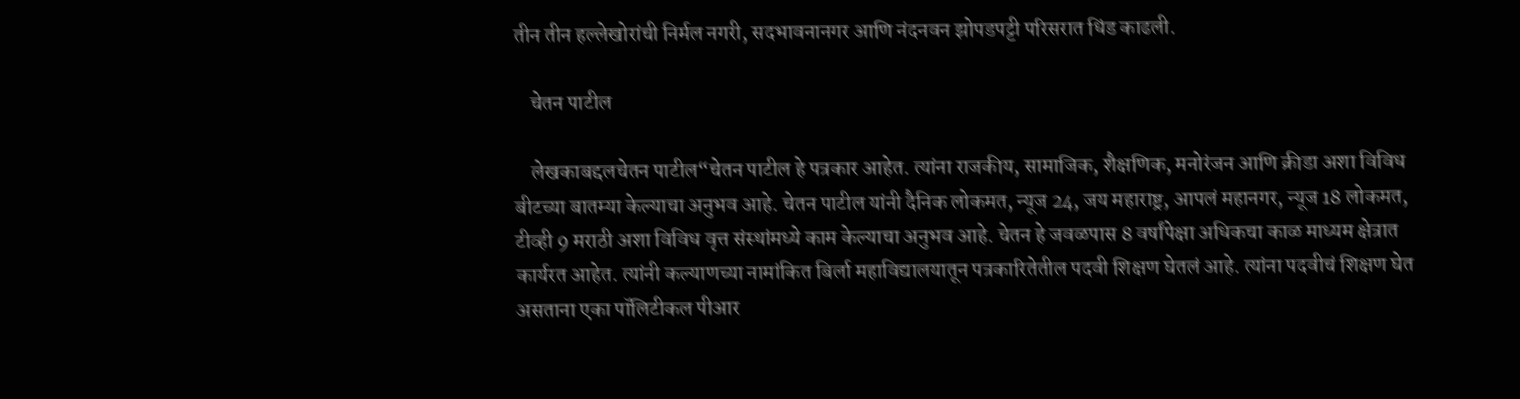तीन तीन हल्लेखोरांची निर्मल नगरी, सदभावनानगर आणि नंदनवन झोपडपट्टी परिसरात धिंड काढली.

    चेतन पाटील

    लेखकाबद्दलचेतन पाटील“चेतन पाटील हे पत्रकार आहेत. त्यांना राजकीय, सामाजिक, शैक्षणिक, मनोरंजन आणि क्रीडा अशा विविध बीटच्या बातम्या केल्याचा अनुभव आहे. चेतन पाटील यांनी दैनिक लोकमत, न्यूज 24, जय महाराष्ट्र, आपलं महानगर, न्यूज 18 लोकमत, टीव्ही 9 मराठी अशा विविध वृत्त संस्थांमध्ये काम केल्याचा अनुभव आहे. चेतन हे जवळपास 8 वर्षांपेक्षा अधिकचा काळ माध्यम क्षेत्रात कार्यरत आहेत. त्यांनी कल्याणच्या नामांकित बिर्ला महाविद्यालयातून पत्रकारितेतील पदवी शिक्षण घेतलं आहे. त्यांना पदवीचं शिक्षण घेत असताना एका पॉलिटीकल पीआर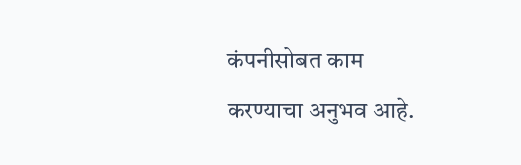कंपनीसोबत काम करण्याचा अनुभव आहे.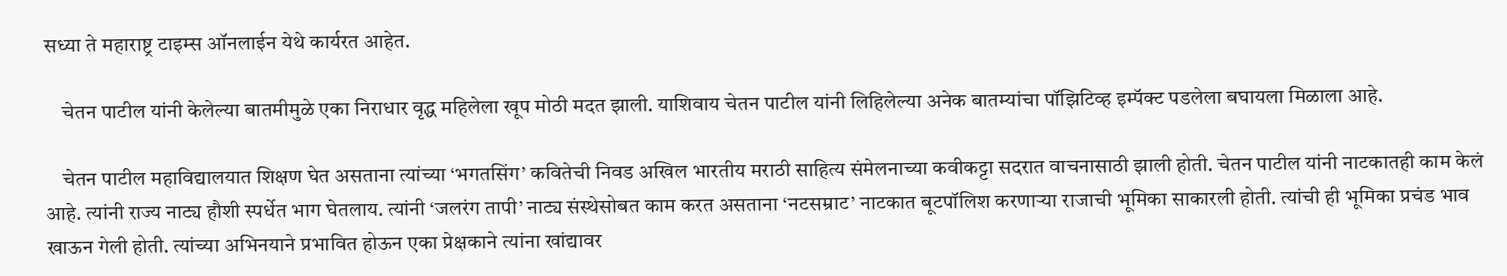सध्या ते महाराष्ट्र टाइम्स ऑनलाईन येथे कार्यरत आहेत.

    चेतन पाटील यांनी केलेल्या बातमीमुळे एका निराधार वृद्ध महिलेला खूप मोठी मदत झाली. याशिवाय चेतन पाटील यांनी लिहिलेल्या अनेक बातम्यांचा पॉझिटिव्ह इम्पॅक्ट पडलेला बघायला मिळाला आहे.

    चेतन पाटील महाविद्यालयात शिक्षण घेत असताना त्यांच्या ‘भगतसिंग’ कवितेची निवड अखिल भारतीय मराठी साहित्य संमेलनाच्या कवीकट्टा सदरात वाचनासाठी झाली होती. चेतन पाटील यांनी नाटकातही काम केलं आहे. त्यांनी राज्य नाट्य हौशी स्पर्धेत भाग घेतलाय. त्यांनी ‘जलरंग तापी’ नाट्य संस्थेसोबत काम करत असताना ‘नटसम्राट’ नाटकात बूटपॉलिश करणाऱ्या राजाची भूमिका साकारली होती. त्यांची ही भूमिका प्रचंड भाव खाऊन गेली होती. त्यांच्या अभिनयाने प्रभावित होऊन एका प्रेक्षकाने त्यांना खांद्यावर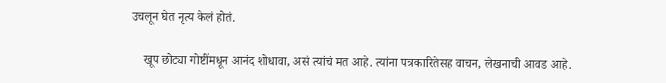उचलून घेत नृत्य केलं होतं.

    खूप छोट्या गोष्टींमधून आनंद शोधावा, असं त्यांचं मत आहे. त्यांना पत्रकारितेसह वाचन, लेखनाची आवड आहे.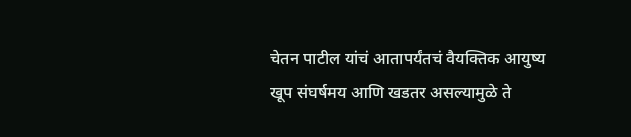चेतन पाटील यांचं आतापर्यंतचं वैयक्तिक आयुष्य खूप संघर्षमय आणि खडतर असल्यामुळे ते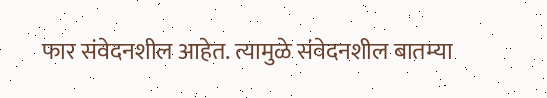फार संवेदनशील आहेत. त्यामुळे संवेदनशील बातम्या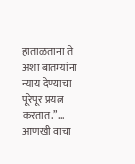हाताळताना ते अशा बातम्यांना न्याय देण्याचा पूरेपूर प्रयत्न करतात.”… आणखी वाचा